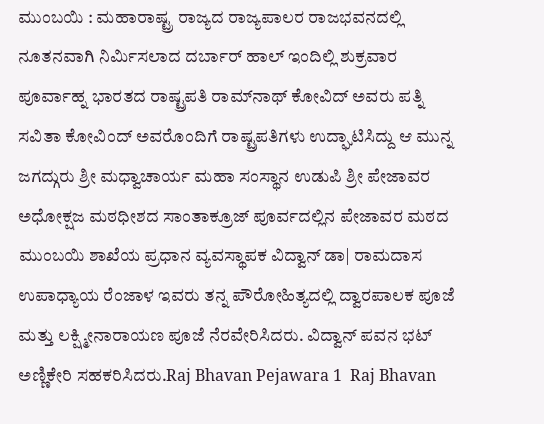ಮುಂಬಯಿ : ಮಹಾರಾಷ್ಟ್ರ ರಾಜ್ಯದ ರಾಜ್ಯಪಾಲರ ರಾಜಭವನದಲ್ಲಿ ನೂತನವಾಗಿ ನಿರ್ಮಿಸಲಾದ ದರ್ಬಾರ್ ಹಾಲ್ ಇಂದಿಲ್ಲಿ ಶುಕ್ರವಾರ ಪೂರ್ವಾಹ್ನ ಭಾರತದ ರಾಷ್ಟ್ರಪತಿ ರಾಮ್‌ನಾಥ್ ಕೋವಿದ್ ಅವರು ಪತ್ನಿ ಸವಿತಾ ಕೋವಿಂದ್ ಅವರೊಂದಿಗೆ ರಾಷ್ಟ್ರಪತಿಗಳು ಉದ್ಘಾಟಿಸಿದ್ದು ಆ ಮುನ್ನ ಜಗದ್ಗುರು ಶ್ರೀ ಮಧ್ವಾಚಾರ್ಯ ಮಹಾ ಸಂಸ್ಥಾನ ಉಡುಪಿ ಶ್ರೀ ಪೇಜಾವರ ಅಧೋಕ್ಷಜ ಮಠಧೀಶದ ಸಾಂತಾಕ್ರೂಜ್ ಪೂರ್ವದಲ್ಲಿನ ಪೇಜಾವರ ಮಠದ ಮುಂಬಯಿ ಶಾಖೆಯ ಪ್ರಧಾನ ವ್ಯವಸ್ಥಾಪಕ ವಿದ್ವಾನ್ ಡಾ| ರಾಮದಾಸ ಉಪಾಧ್ಯಾಯ ರೆಂಜಾಳ ಇವರು ತನ್ನ ಪೌರೋಹಿತ್ಯದಲ್ಲಿ ದ್ವಾರಪಾಲಕ ಪೂಜೆ ಮತ್ತು ಲಕ್ಷ್ಮೀನಾರಾಯಣ ಪೂಜೆ ನೆರವೇರಿಸಿದರು. ವಿದ್ವಾನ್ ಪವನ ಭಟ್ ಅಣ್ಣಿಕೇರಿ ಸಹಕರಿಸಿದರು.Raj Bhavan Pejawara 1  Raj Bhavan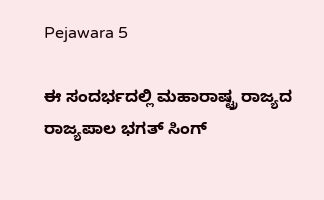Pejawara 5

ಈ ಸಂದರ್ಭದಲ್ಲಿ ಮಹಾರಾಷ್ಟ್ರ ರಾಜ್ಯದ ರಾಜ್ಯಪಾಲ ಭಗತ್ ಸಿಂಗ್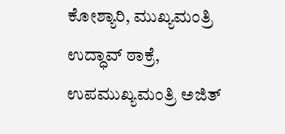ಕೋಶ್ಯಾರಿ, ಮುಖ್ಯಮಂತ್ರಿ ಉದ್ಧಾವ್ ಠಾಕ್ರೆ, ಉಪಮುಖ್ಯಮಂತ್ರಿ ಅಜಿತ್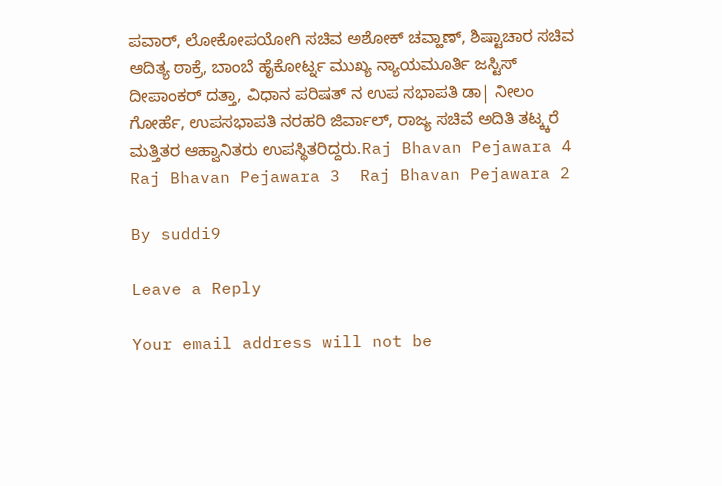ಪವಾರ್, ಲೋಕೋಪಯೋಗಿ ಸಚಿವ ಅಶೋಕ್ ಚವ್ಹಾಣ್, ಶಿಷ್ಟಾಚಾರ ಸಚಿವ ಆದಿತ್ಯ ಠಾಕ್ರೆ, ಬಾಂಬೆ ಹೈಕೋರ್ಟ್ನ ಮುಖ್ಯ ನ್ಯಾಯಮೂರ್ತಿ ಜಸ್ಟಿಸ್ ದೀಪಾಂಕರ್ ದತ್ತಾ, ವಿಧಾನ ಪರಿಷತ್ ನ ಉಪ ಸಭಾಪತಿ ಡಾ| ನೀಲಂ ಗೋರ್ಹೆ, ಉಪಸಭಾಪತಿ ನರಹರಿ ಜಿರ್ವಾಲ್, ರಾಜ್ಯ ಸಚಿವೆ ಅದಿತಿ ತಟ್ಕ್ಕರೆ ಮತ್ತಿತರ ಆಹ್ವಾನಿತರು ಉಪಸ್ಥಿತರಿದ್ದರು.Raj Bhavan Pejawara 4  Raj Bhavan Pejawara 3  Raj Bhavan Pejawara 2

By suddi9

Leave a Reply

Your email address will not be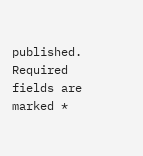published. Required fields are marked *